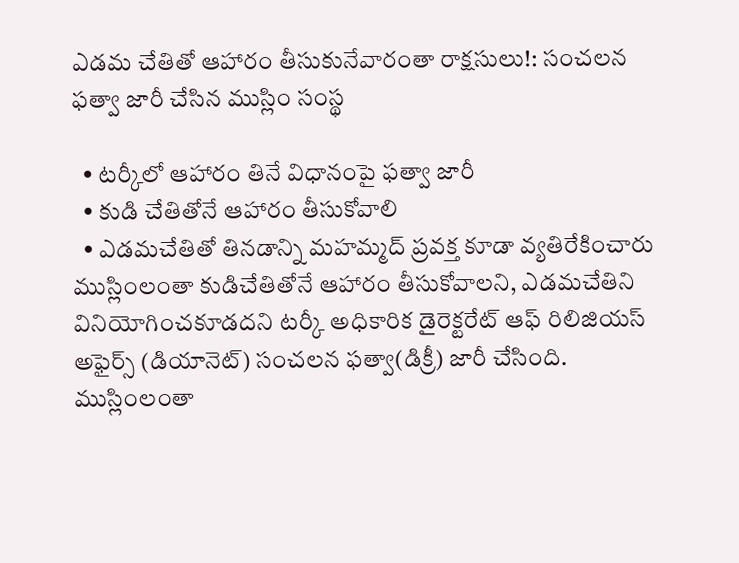ఎడమ చేతితో ఆహారం తీసుకునేవారంతా రాక్షసులు!: సంచలన ఫత్వా జారీ చేసిన ముస్లిం సంస్థ

  • టర్కీలో ఆహారం తినే విధానంపై ఫత్వా జారీ
  • కుడి చేతితోనే ఆహారం తీసుకోవాలి
  • ఎడమచేతితో తినడాన్ని మహమ్మద్ ప్రవక్త కూడా వ్యతిరేకించారు
ముస్లింలంతా కుడిచేతితోనే ఆహారం తీసుకోవాలని, ఎడమచేతిని వినియోగించకూడదని టర్కీ అధికారిక డైరెక్టరేట్ ఆఫ్ రిలిజియస్ అఫైర్స్ (డియానెట్) సంచలన ఫత్వా(డిక్రీ) జారీ చేసింది. ముస్లింలంతా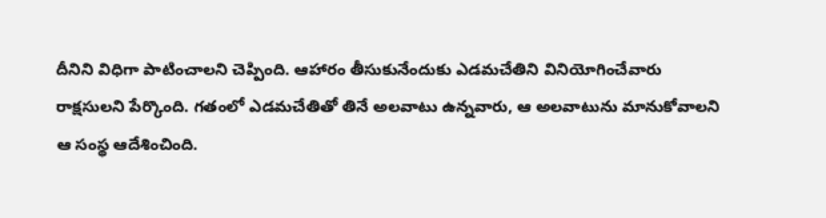దీనిని విధిగా పాటించాలని చెప్పింది. ఆహారం తీసుకునేందుకు ఎడమచేతిని వినియోగించేవారు రాక్షసులని పేర్కొంది. గతంలో ఎడమచేతితో తినే అలవాటు ఉన్నవారు, ఆ అలవాటును మానుకోవాలని ఆ సంస్థ ఆదేశించింది.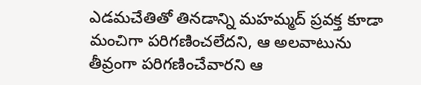ఎడమచేతితో తినడాన్ని మహమ్మద్ ప్రవక్త కూడా మంచిగా పరిగణించలేదని, ఆ అలవాటును తీవ్రంగా పరిగణించేవారని ఆ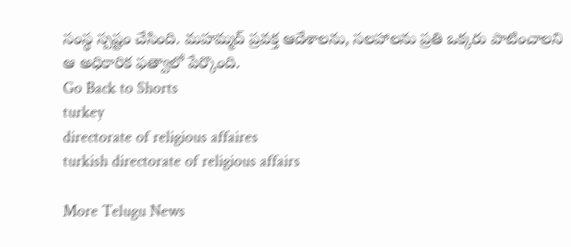సంస్థ స్పష్టం చేసింది. మహమ్మద్ ప్రవక్త ఆదేశాలను, సలహాలను ప్రతి ఒక్కరు పాటించాలని ఆ అధికారిక ఫత్వాలో పేర్కొంది.
Go Back to Shorts
turkey
directorate of religious affaires
turkish directorate of religious affairs

More Telugu News